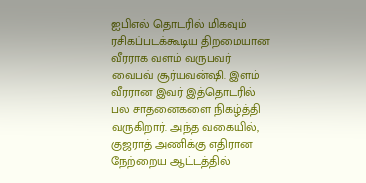ஐபிஎல் தொடரில் மிகவும் ரசிகப்படக்கூடிய திறமையான வீரராக வளம் வருபவர் வைபவ் சூர்யவன்ஷி. இளம் வீரரான இவர் இத்தொடரில் பல சாதனைகளை நிகழ்த்தி வருகிறார். அந்த வகையில்,
குஜராத் அணிக்கு எதிரான நேற்றைய ஆட்டத்தில்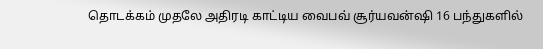தொடக்கம் முதலே அதிரடி காட்டிய வைபவ் சூர்யவன்ஷி 16 பந்துகளில்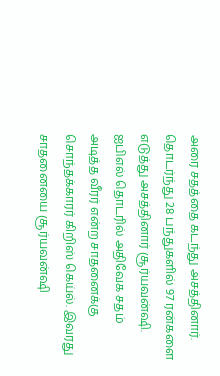அரை சதத்தை கடந்து அசத்தினார். தொடர்ந்து 28 பந்துகளில் 97 ரன்களை எடுத்து அசத்தினார் சூர்யவன்ஷி. ஐபிஎல் தொடரில் அதிவேக சதம் அடித்த வீரர் என்ற சாதனைக்கு சொந்தக்காரர் கிறிஸ் கெய்ல். இவரது சாதனையை சூர்யவன்ஷி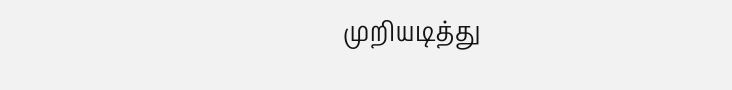முறியடித்து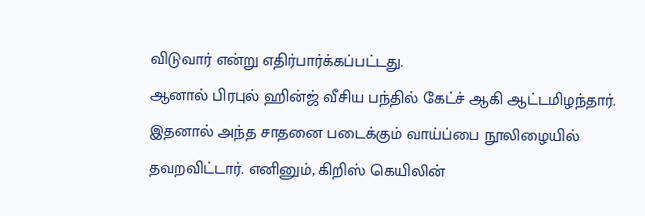விடுவார் என்று எதிர்பார்க்கப்பட்டது.
ஆனால் பிரபுல் ஹின்ஜ் வீசிய பந்தில் கேட்ச் ஆகி ஆட்டமிழந்தார். இதனால் அந்த சாதனை படைக்கும் வாய்ப்பை நூலிழையில் தவறவிட்டார். எனினும், கிறிஸ் கெயிலின்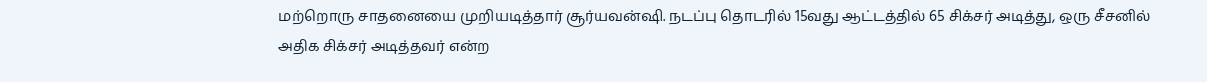மற்றொரு சாதனையை முறியடித்தார் சூர்யவன்ஷி. நடப்பு தொடரில் 15வது ஆட்டத்தில் 65 சிக்சர் அடித்து, ஒரு சீசனில் அதிக சிக்சர் அடித்தவர் என்ற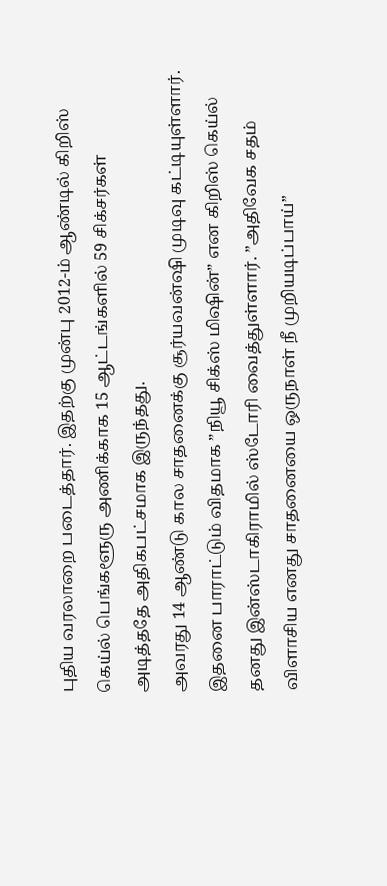புதிய வரலாறை படைத்தார். இதற்கு முன்பு 2012-ம் ஆண்டில் கிறிஸ் கெய்ல் பெங்களூரு அணிக்காக 15 ஆட்டங்களில் 59 சிக்சர்கள் அடித்ததே அதிகபட்சமாக இருந்தது.
அவரது 14 ஆண்டு கால சாதனைக்கு சூர்யவன்ஷி முடிவு கட்டியுள்ளார். இதனை பாராட்டும் விதமாக ”நியூ சிக்ஸ் மிஷின்” என கிறிஸ் கெய்ல் தனது இன்ஸ்டாகிராமில் ஸ்டோரி வைத்துள்ளார். ”அதிவேக சதம் விளாசிய எனது சாதனையை ஒருநாள் நீ முறியடிப்பாய்”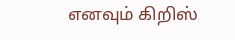எனவும் கிறிஸ்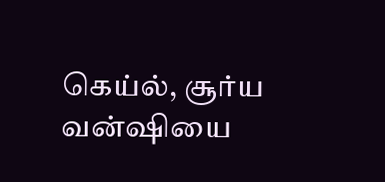கெய்ல், சூர்ய வன்ஷியை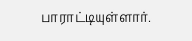பாராட்டியுள்ளார்.